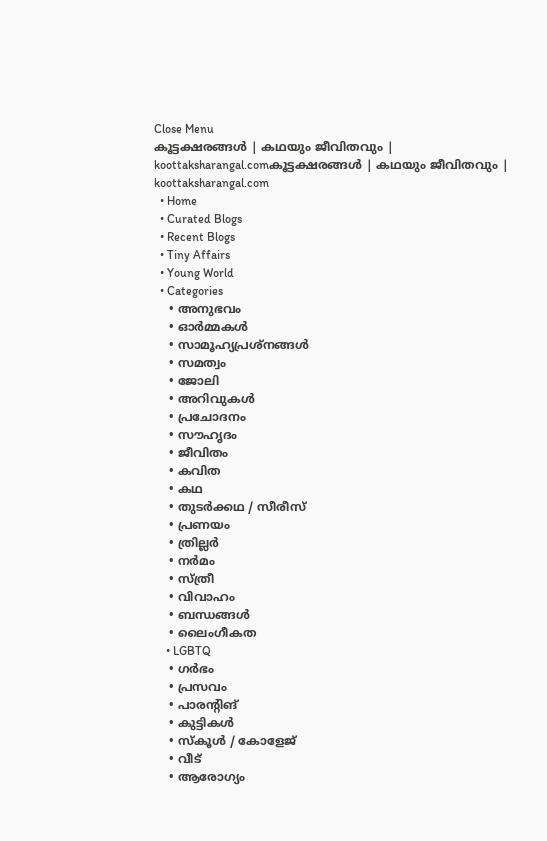Close Menu
കൂട്ടക്ഷരങ്ങൾ | കഥയും ജീവിതവും | koottaksharangal.comകൂട്ടക്ഷരങ്ങൾ | കഥയും ജീവിതവും | koottaksharangal.com
  • Home
  • Curated Blogs
  • Recent Blogs
  • Tiny Affairs
  • Young World
  • Categories
    • അനുഭവം
    • ഓർമ്മകൾ
    • സാമൂഹ്യപ്രശ്നങ്ങൾ
    • സമത്വം
    • ജോലി
    • അറിവുകൾ
    • പ്രചോദനം
    • സൗഹൃദം
    • ജീവിതം
    • കവിത
    • കഥ
    • തുടർക്കഥ / സീരീസ്
    • പ്രണയം
    • ത്രില്ലർ
    • നര്‍മം
    • സ്ത്രീ
    • വിവാഹം
    • ബന്ധങ്ങൾ
    • ലൈംഗീകത
    • LGBTQ
    • ഗർഭം
    • പ്രസവം
    • പാരന്റിങ്
    • കുട്ടികൾ
    • സ്‌കൂൾ / കോളേജ്
    • വീട്
    • ആരോഗ്യം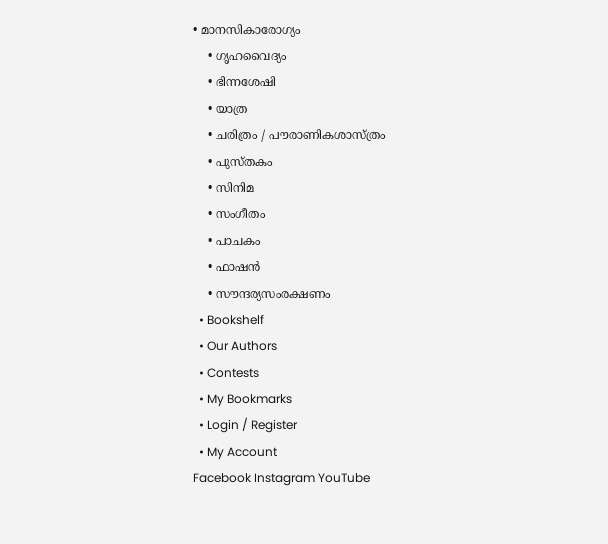• മാനസികാരോഗ്യം
    • ഗൃഹവൈദ്യം
    • ഭിന്നശേഷി
    • യാത്ര
    • ചരിത്രം / പൗരാണികശാസ്ത്രം
    • പുസ്‌തകം
    • സിനിമ
    • സംഗീതം
    • പാചകം
    • ഫാഷൻ
    • സൗന്ദര്യസംരക്ഷണം
  • Bookshelf
  • Our Authors
  • Contests
  • My Bookmarks
  • Login / Register
  • My Account
Facebook Instagram YouTube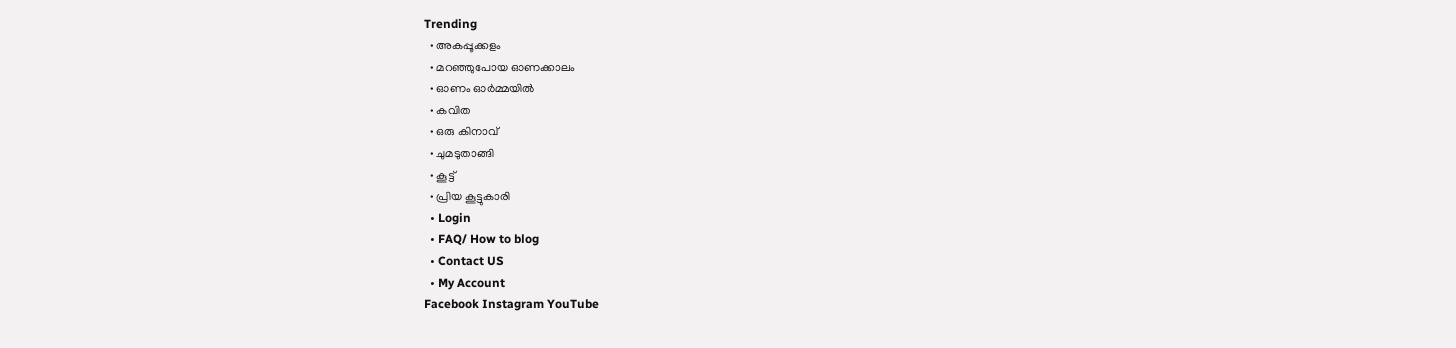Trending
  • അകപ്പൂക്കളം
  • മറഞ്ഞുപോയ ഓണക്കാലം
  • ഓണം ഓർമ്മയിൽ
  • കവിത
  • ഒരു കിനാവ്
  • ചുമടുതാങ്ങി
  • കൂട്ട്
  • പ്രിയ കൂട്ടുകാരി
  • Login
  • FAQ/ How to blog
  • Contact US
  • My Account
Facebook Instagram YouTube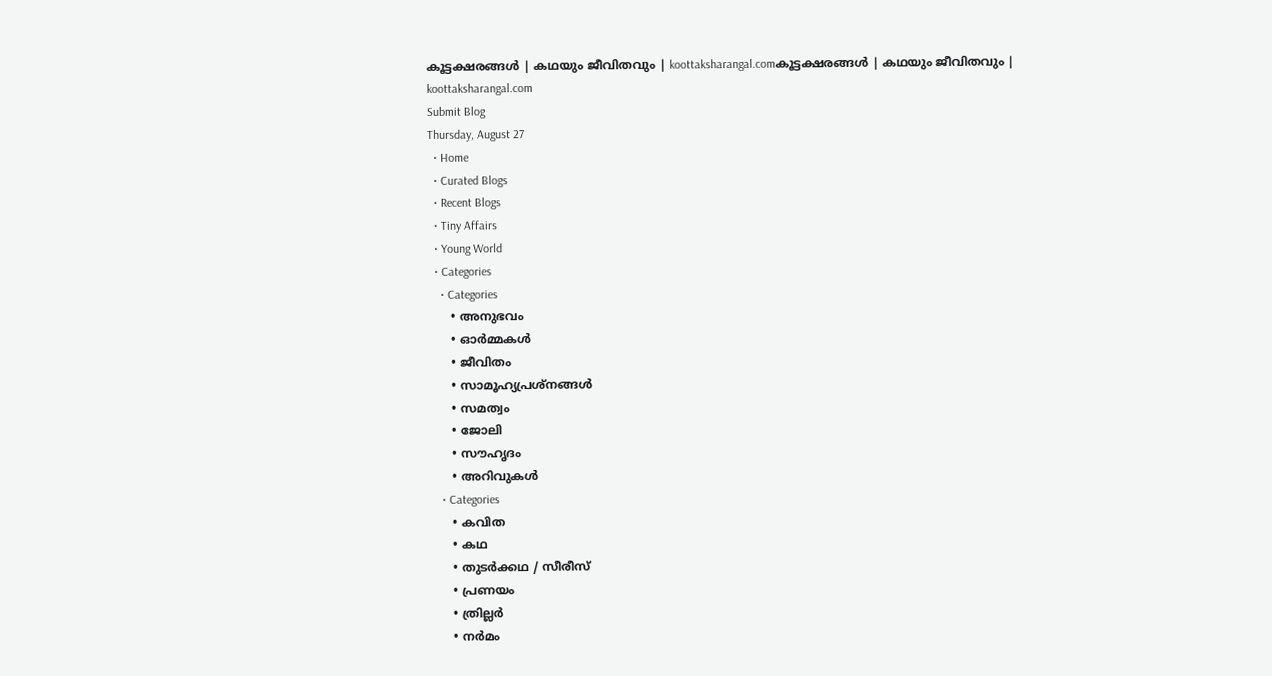കൂട്ടക്ഷരങ്ങൾ | കഥയും ജീവിതവും | koottaksharangal.comകൂട്ടക്ഷരങ്ങൾ | കഥയും ജീവിതവും | koottaksharangal.com
Submit Blog
Thursday, August 27
  • Home
  • Curated Blogs
  • Recent Blogs
  • Tiny Affairs
  • Young World
  • Categories
    • Categories
      • അനുഭവം
      • ഓർമ്മകൾ
      • ജീവിതം
      • സാമൂഹ്യപ്രശ്നങ്ങൾ
      • സമത്വം
      • ജോലി
      • സൗഹൃദം
      • അറിവുകൾ
    • Categories
      • കവിത
      • കഥ
      • തുടർക്കഥ / സീരീസ്
      • പ്രണയം
      • ത്രില്ലർ
      • നര്‍മം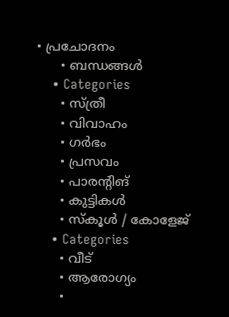• പ്രചോദനം
      • ബന്ധങ്ങൾ
    • Categories
      • സ്ത്രീ
      • വിവാഹം
      • ഗർഭം
      • പ്രസവം
      • പാരന്റിങ്
      • കുട്ടികൾ
      • സ്‌കൂൾ / കോളേജ്
    • Categories
      • വീട്
      • ആരോഗ്യം
      •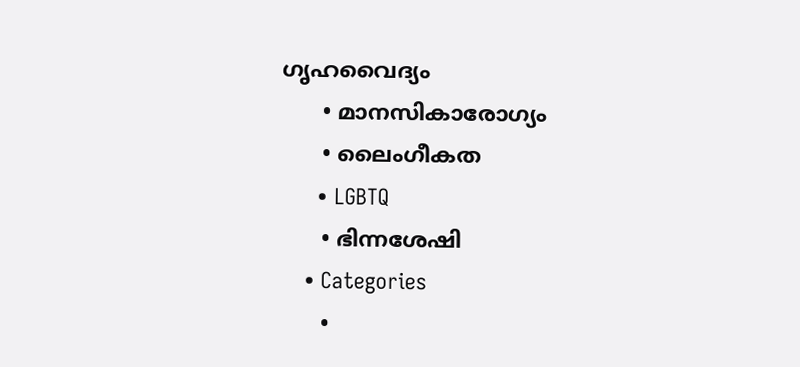ഗൃഹവൈദ്യം
      • മാനസികാരോഗ്യം
      • ലൈംഗീകത
      • LGBTQ
      • ഭിന്നശേഷി
    • Categories
      •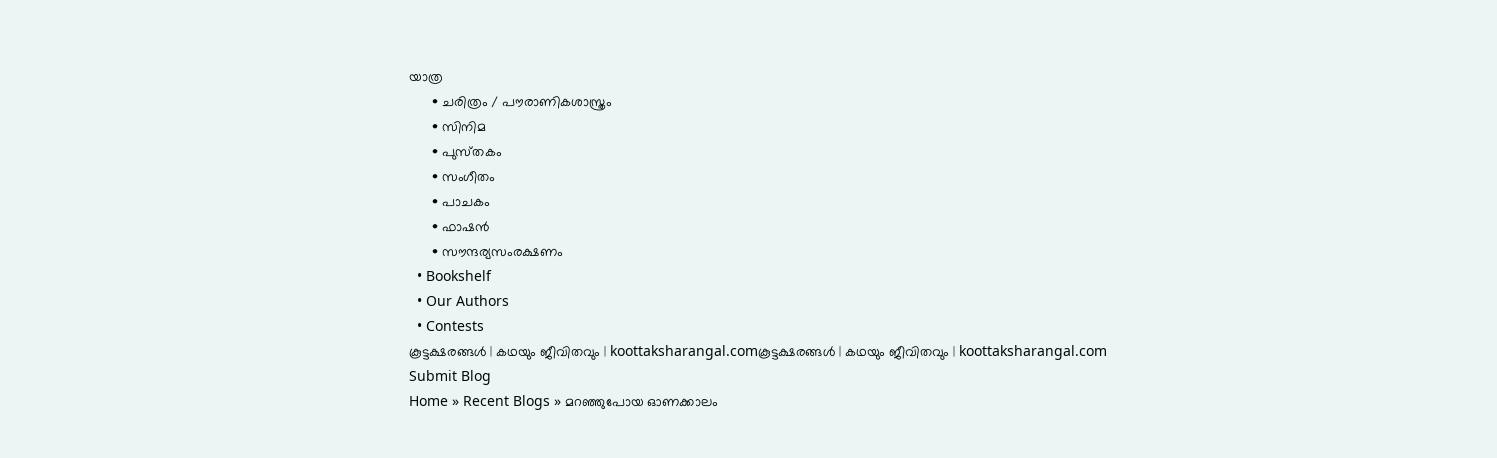യാത്ര
      • ചരിത്രം / പൗരാണികശാസ്ത്രം
      • സിനിമ
      • പുസ്‌തകം
      • സംഗീതം
      • പാചകം
      • ഫാഷൻ
      • സൗന്ദര്യസംരക്ഷണം
  • Bookshelf
  • Our Authors
  • Contests
കൂട്ടക്ഷരങ്ങൾ | കഥയും ജീവിതവും | koottaksharangal.comകൂട്ടക്ഷരങ്ങൾ | കഥയും ജീവിതവും | koottaksharangal.com
Submit Blog
Home » Recent Blogs » മറഞ്ഞുപോയ ഓണക്കാലം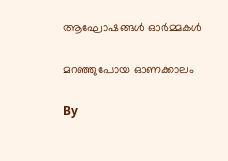ആഘോഷങ്ങൾ ഓർമ്മകൾ

മറഞ്ഞുപോയ ഓണക്കാലം

By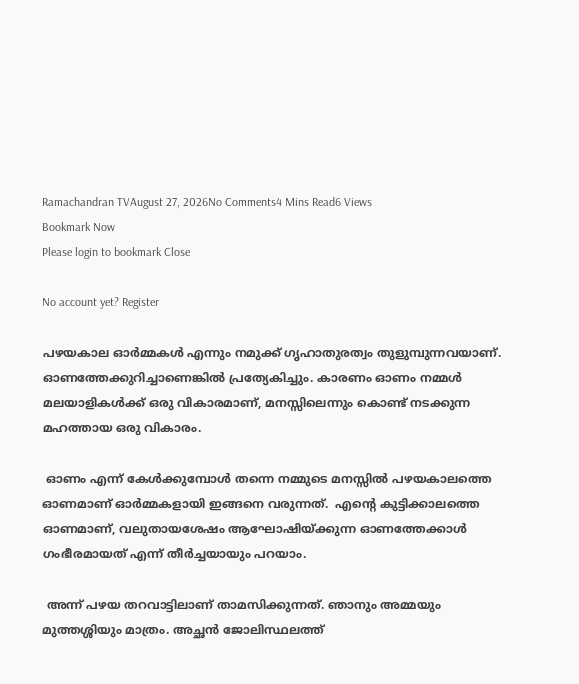Ramachandran TVAugust 27, 2026No Comments4 Mins Read6 Views
Bookmark Now
Please login to bookmark Close

No account yet? Register

പഴയകാല ഓർമ്മകൾ എന്നും നമുക്ക് ഗൃഹാതുരത്വം തുളുമ്പുന്നവയാണ്. ഓണത്തേക്കുറിച്ചാണെങ്കിൽ പ്രത്യേകിച്ചും. കാരണം ഓണം നമ്മൾ മലയാളികൾക്ക് ഒരു വികാരമാണ്, മനസ്സിലെന്നും കൊണ്ട് നടക്കുന്ന മഹത്തായ ഒരു വികാരം.

 ഓണം എന്ന് കേൾക്കുമ്പോൾ തന്നെ നമ്മുടെ മനസ്സിൽ പഴയകാലത്തെ ഓണമാണ് ഓർമ്മകളായി ഇങ്ങനെ വരുന്നത്.  എന്റെ കുട്ടിക്കാലത്തെ ഓണമാണ്, വലുതായശേഷം ആഘോഷിയ്ക്കുന്ന ഓണത്തേക്കാൾ ഗംഭീരമായത് എന്ന് തീർച്ചയായും പറയാം.

 അന്ന് പഴയ തറവാട്ടിലാണ് താമസിക്കുന്നത്. ഞാനും അമ്മയും മുത്തശ്ശിയും മാത്രം. അച്ഛൻ ജോലിസ്ഥലത്ത്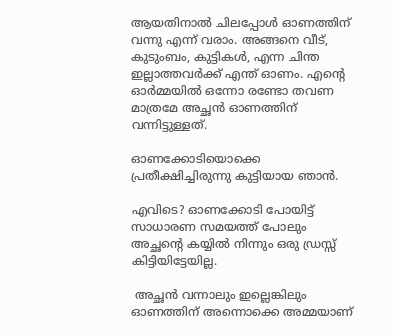ആയതിനാൽ ചിലപ്പോൾ ഓണത്തിന് വന്നു എന്ന് വരാം. അങ്ങനെ വീട്, കുടുംബം, കുട്ടികൾ, എന്ന ചിന്ത ഇല്ലാത്തവർക്ക് എന്ത് ഓണം. എന്റെ ഓർമ്മയിൽ ഒന്നോ രണ്ടോ തവണ മാത്രമേ അച്ഛൻ ഓണത്തിന് വന്നിട്ടുള്ളത്.

ഓണക്കോടിയൊക്കെ പ്രതീക്ഷിച്ചിരുന്നു കുട്ടിയായ ഞാൻ.

എവിടെ? ഓണക്കോടി പോയിട്ട് സാധാരണ സമയത്ത് പോലും അച്ഛന്റെ കയ്യിൽ നിന്നും ഒരു ഡ്രസ്സ് കിട്ടിയിട്ടേയില്ല.

 അച്ഛൻ വന്നാലും ഇല്ലെങ്കിലും ഓണത്തിന് അന്നൊക്കെ അമ്മയാണ്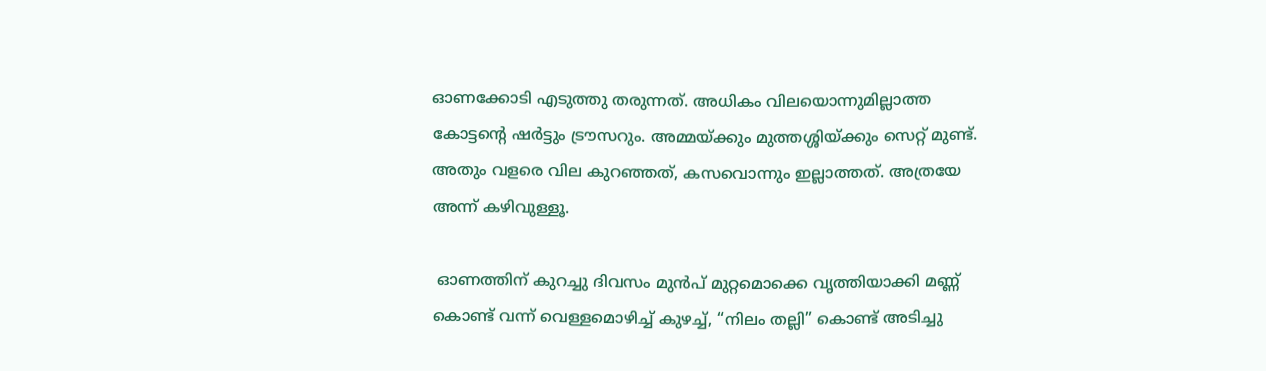ഓണക്കോടി എടുത്തു തരുന്നത്. അധികം വിലയൊന്നുമില്ലാത്ത കോട്ടന്റെ ഷർട്ടും ട്രൗസറും. അമ്മയ്ക്കും മുത്തശ്ശിയ്ക്കും സെറ്റ് മുണ്ട്. അതും വളരെ വില കുറഞ്ഞത്, കസവൊന്നും ഇല്ലാത്തത്. അത്രയേ അന്ന് കഴിവുള്ളൂ.

 ഓണത്തിന് കുറച്ചു ദിവസം മുൻപ് മുറ്റമൊക്കെ വൃത്തിയാക്കി മണ്ണ് കൊണ്ട് വന്ന് വെള്ളമൊഴിച്ച് കുഴച്ച്, “നിലം തല്ലി” കൊണ്ട് അടിച്ചു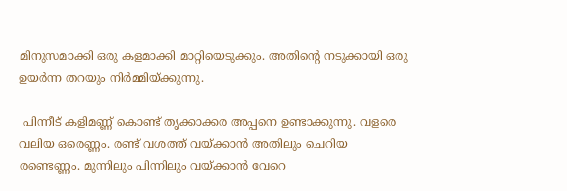മിനുസമാക്കി ഒരു കളമാക്കി മാറ്റിയെടുക്കും. അതിന്റെ നടുക്കായി ഒരു ഉയർന്ന തറയും നിർമ്മിയ്ക്കുന്നു.

 പിന്നീട് കളിമണ്ണ് കൊണ്ട് തൃക്കാക്കര അപ്പനെ ഉണ്ടാക്കുന്നു. വളരെ വലിയ ഒരെണ്ണം. രണ്ട് വശത്ത് വയ്ക്കാൻ അതിലും ചെറിയ രണ്ടെണ്ണം. മുന്നിലും പിന്നിലും വയ്ക്കാൻ വേറെ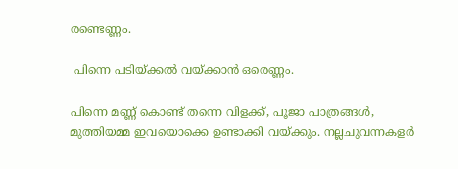രണ്ടെണ്ണം.

 പിന്നെ പടിയ്ക്കൽ വയ്ക്കാൻ ഒരെണ്ണം.

പിന്നെ മണ്ണ് കൊണ്ട് തന്നെ വിളക്ക്, പൂജാ പാത്രങ്ങൾ, മുത്തിയമ്മ ഇവയൊക്കെ ഉണ്ടാക്കി വയ്ക്കും. നല്ലചുവന്നകളർ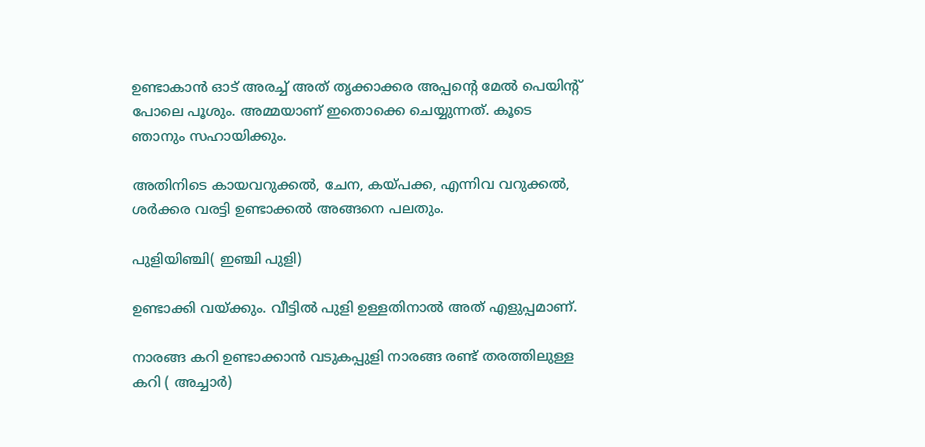ഉണ്ടാകാൻ ഓട് അരച്ച് അത് തൃക്കാക്കര അപ്പന്റെ മേൽ പെയിൻ്റ് പോലെ പൂശും. അമ്മയാണ് ഇതൊക്കെ ചെയ്യുന്നത്. കൂടെ ഞാനും സഹായിക്കും.

അതിനിടെ കായവറുക്കൽ, ചേന, കയ്പക്ക, എന്നിവ വറുക്കൽ, ശർക്കര വരട്ടി ഉണ്ടാക്കൽ അങ്ങനെ പലതും.

പുളിയിഞ്ചി( ഇഞ്ചി പുളി)

ഉണ്ടാക്കി വയ്ക്കും. വീട്ടിൽ പുളി ഉള്ളതിനാൽ അത് എളുപ്പമാണ്.

നാരങ്ങ കറി ഉണ്ടാക്കാൻ വടുകപ്പുളി നാരങ്ങ രണ്ട് തരത്തിലുള്ള കറി ( അച്ചാർ)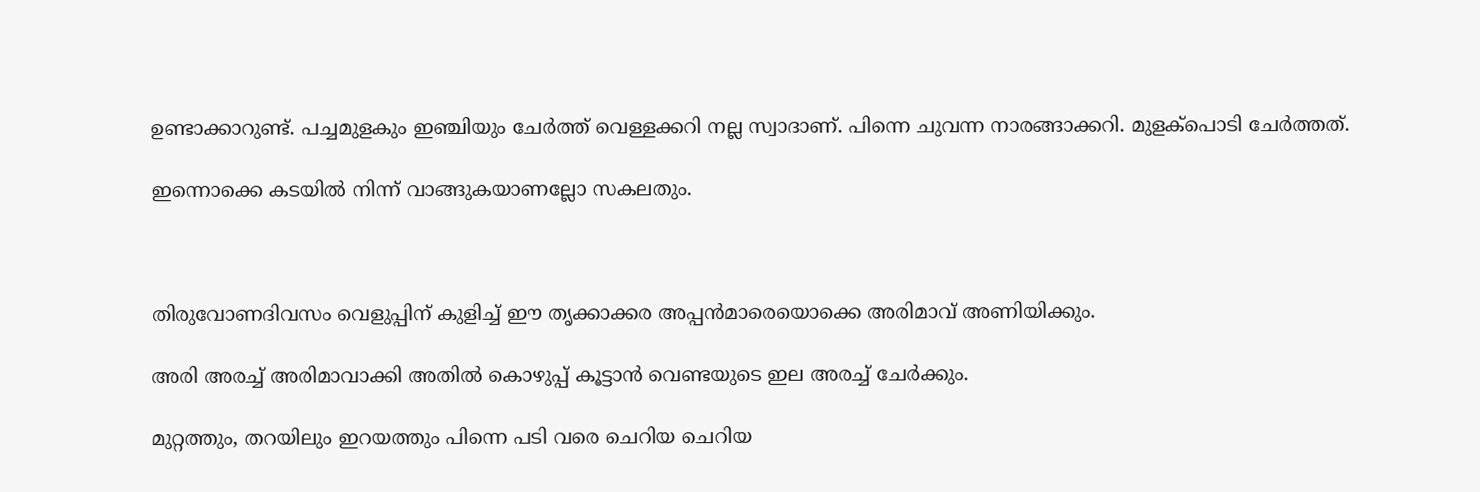ഉണ്ടാക്കാറുണ്ട്. പച്ചമുളകും ഇഞ്ചിയും ചേർത്ത് വെള്ളക്കറി നല്ല സ്വാദാണ്. പിന്നെ ചുവന്ന നാരങ്ങാക്കറി. മുളക്പൊടി ചേർത്തത്.

ഇന്നൊക്കെ കടയിൽ നിന്ന് വാങ്ങുകയാണല്ലോ സകലതും.



തിരുവോണദിവസം വെളുപ്പിന് കുളിച്ച് ഈ തൃക്കാക്കര അപ്പൻമാരെയൊക്കെ അരിമാവ് അണിയിക്കും.

അരി അരച്ച് അരിമാവാക്കി അതിൽ കൊഴുപ്പ് കൂട്ടാൻ വെണ്ടയുടെ ഇല അരച്ച് ചേർക്കും.

മുറ്റത്തും, തറയിലും ഇറയത്തും പിന്നെ പടി വരെ ചെറിയ ചെറിയ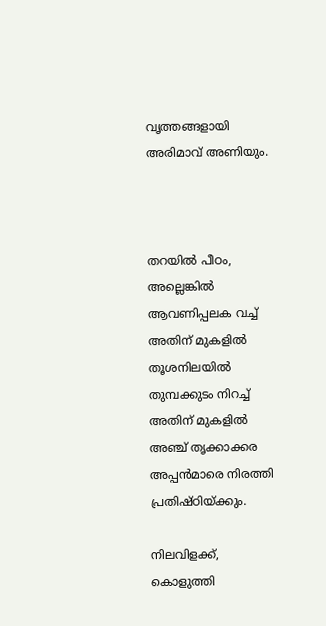വൃത്തങ്ങളായി അരിമാവ് അണിയും.



തറയിൽ പീഠം, അല്ലെങ്കിൽ ആവണിപ്പലക വച്ച് അതിന് മുകളിൽ തൂശനിലയിൽ തുമ്പക്കുടം നിറച്ച് അതിന് മുകളിൽ അഞ്ച് തൃക്കാക്കര അപ്പൻമാരെ നിരത്തി പ്രതിഷ്ഠിയ്ക്കും.

നിലവിളക്ക്, കൊളുത്തി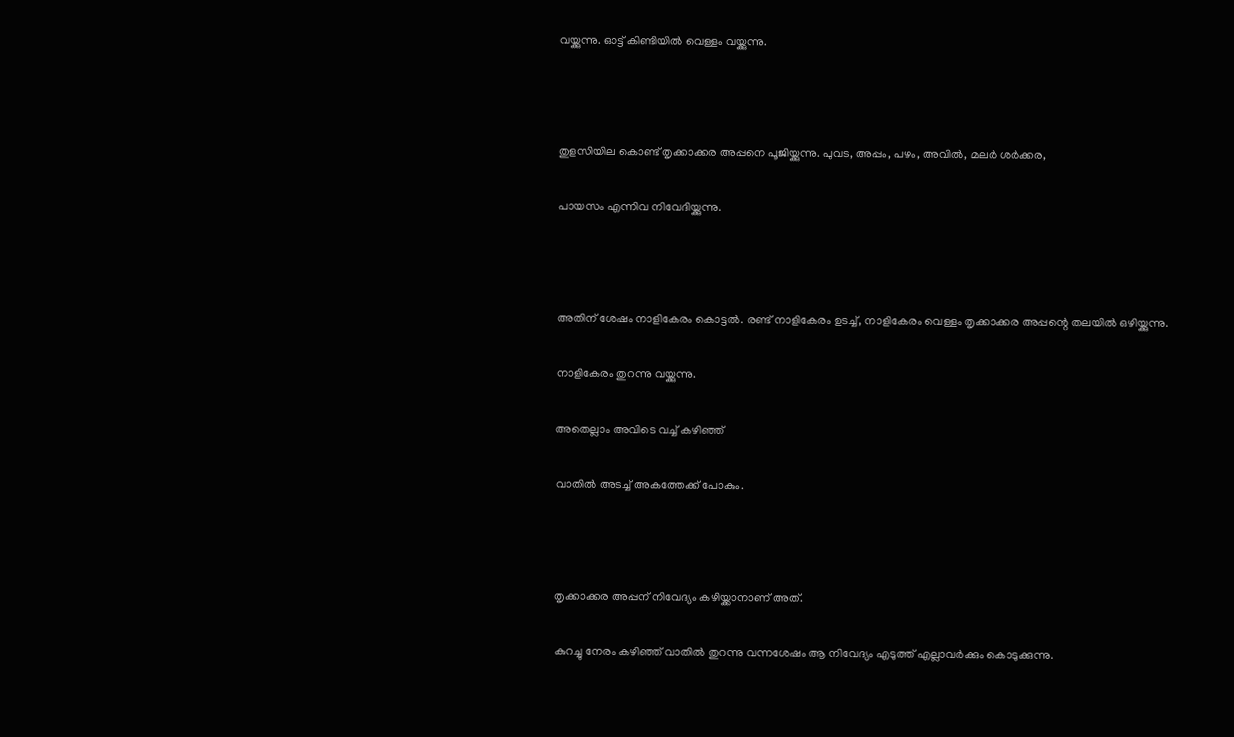വയ്ക്കുന്നു. ഓട്ട് കിണ്ടിയിൽ വെള്ളം വയ്ക്കുന്നു.



തുളസിയില കൊണ്ട് തൃക്കാക്കര അപ്പനെ പൂജിയ്ക്കുന്നു. പുവട, അപ്പം, പഴം, അവിൽ, മലർ ശർക്കര,

പായസം എന്നിവ നിവേദിയ്ക്കുന്നു.



അതിന് ശേഷം നാളികേരം കൊട്ടൽ. രണ്ട് നാളികേരം ഉടച്ച്, നാളികേരം വെള്ളം തൃക്കാക്കര അപ്പന്റെ തലയിൽ ഒഴിയ്ക്കുന്നു.

നാളികേരം തുറന്നു വയ്ക്കുന്നു.

അതെല്ലാം അവിടെ വച്ച് കഴിഞ്ഞ്

വാതിൽ അടച്ച് അകത്തേക്ക് പോകും.



തൃക്കാക്കര അപ്പന് നിവേദ്യം കഴിയ്ക്കാനാണ് അത്.

കുറച്ചു നേരം കഴിഞ്ഞ് വാതിൽ തുറന്നു വന്നശേഷം ആ നിവേദ്യം എടുത്ത് എല്ലാവർക്കും കൊടുക്കുന്നു.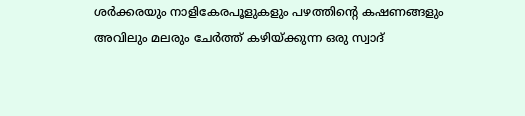ശർക്കരയും നാളികേരപൂളുകളും പഴത്തിൻ്റെ കഷണങ്ങളും അവിലും മലരും ചേർത്ത് കഴിയ്ക്കുന്ന ഒരു സ്വാദ്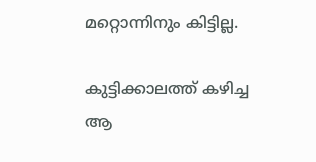മറ്റൊന്നിനും കിട്ടില്ല.

കുട്ടിക്കാലത്ത് കഴിച്ച ആ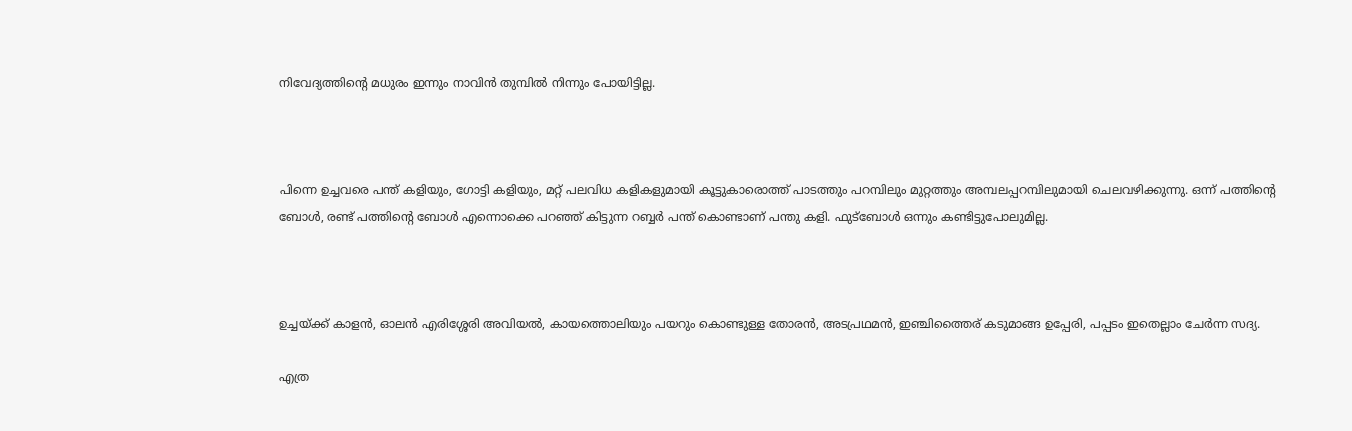നിവേദ്യത്തിന്റെ മധുരം ഇന്നും നാവിൻ തുമ്പിൽ നിന്നും പോയിട്ടില്ല.



പിന്നെ ഉച്ചവരെ പന്ത് കളിയും, ഗോട്ടി കളിയും, മറ്റ് പലവിധ കളികളുമായി കൂട്ടുകാരൊത്ത് പാടത്തും പറമ്പിലും മുറ്റത്തും അമ്പലപ്പറമ്പിലുമായി ചെലവഴിക്കുന്നു. ഒന്ന് പത്തിന്റെ ബോൾ, രണ്ട് പത്തിന്റെ ബോൾ എന്നൊക്കെ പറഞ്ഞ് കിട്ടുന്ന റബ്ബർ പന്ത് കൊണ്ടാണ് പന്തു കളി. ഫുട്ബോൾ ഒന്നും കണ്ടിട്ടുപോലുമില്ല.



ഉച്ചയ്ക്ക് കാളൻ, ഓലൻ എരിശ്ശേരി അവിയൽ, കായത്തൊലിയും പയറും കൊണ്ടുള്ള തോരൻ, അടപ്രഥമൻ, ഇഞ്ചിത്തൈര് കടുമാങ്ങ ഉപ്പേരി, പപ്പടം ഇതെല്ലാം ചേർന്ന സദ്യ.

എത്ര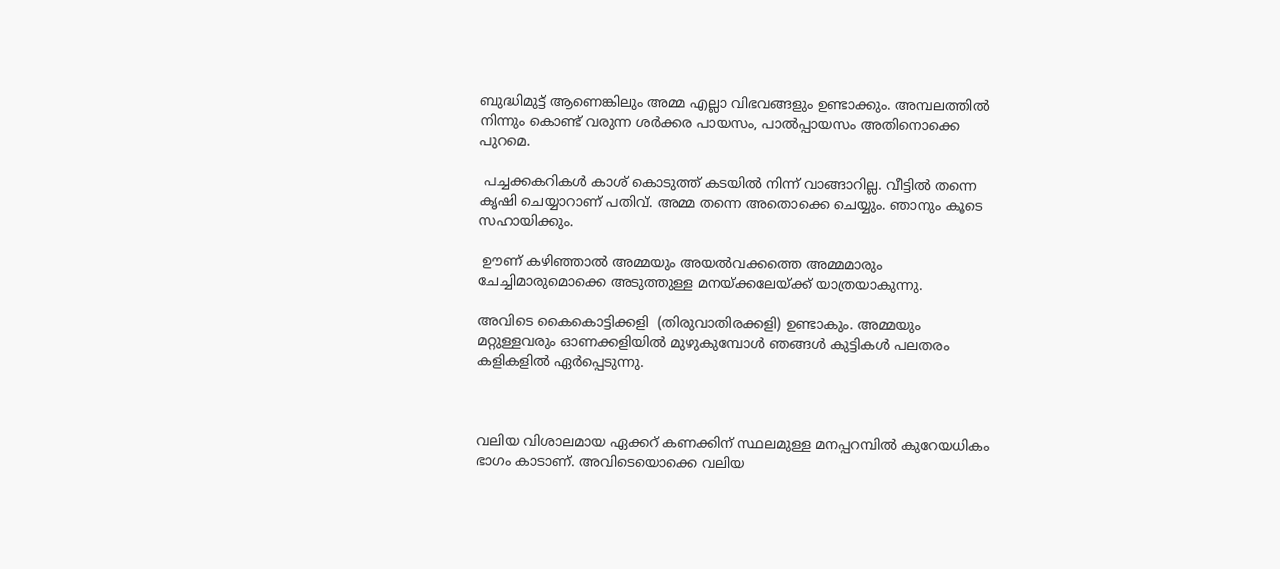ബുദ്ധിമുട്ട് ആണെങ്കിലും അമ്മ എല്ലാ വിഭവങ്ങളും ഉണ്ടാക്കും. അമ്പലത്തിൽ നിന്നും കൊണ്ട് വരുന്ന ശർക്കര പായസം, പാൽപ്പായസം അതിനൊക്കെ പുറമെ.

 പച്ചക്കകറികൾ കാശ് കൊടുത്ത് കടയിൽ നിന്ന് വാങ്ങാറില്ല. വീട്ടിൽ തന്നെ കൃഷി ചെയ്യാറാണ് പതിവ്. അമ്മ തന്നെ അതൊക്കെ ചെയ്യും. ഞാനും കൂടെ സഹായിക്കും.

 ഊണ് കഴിഞ്ഞാൽ അമ്മയും അയൽവക്കത്തെ അമ്മമാരും ചേച്ചിമാരുമൊക്കെ അടുത്തുള്ള മനയ്ക്കലേയ്ക്ക് യാത്രയാകുന്നു.

അവിടെ കൈകൊട്ടിക്കളി  (തിരുവാതിരക്കളി) ഉണ്ടാകും. അമ്മയും മറ്റുള്ളവരും ഓണക്കളിയിൽ മുഴുകുമ്പോൾ ഞങ്ങൾ കുട്ടികൾ പലതരം കളികളിൽ ഏർപ്പെടുന്നു.



വലിയ വിശാലമായ ഏക്കറ് കണക്കിന് സ്ഥലമുള്ള മനപ്പറമ്പിൽ കുറേയധികം ഭാഗം കാടാണ്. അവിടെയൊക്കെ വലിയ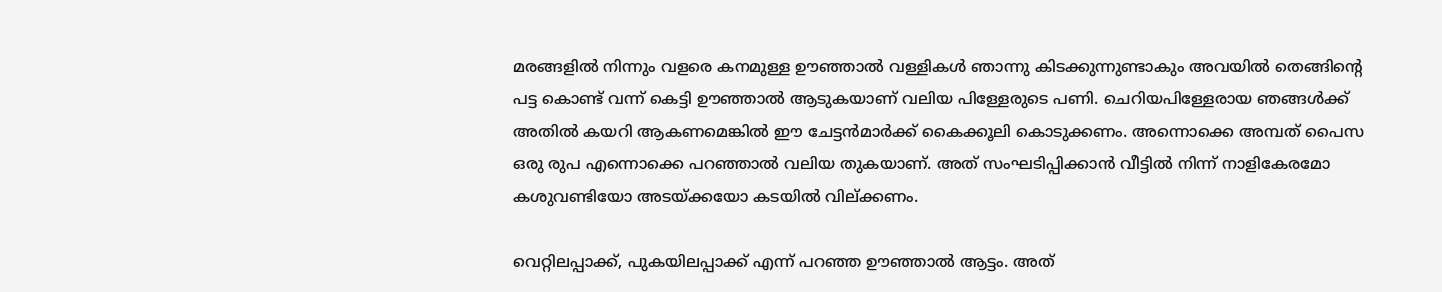മരങ്ങളിൽ നിന്നും വളരെ കനമുള്ള ഊഞ്ഞാൽ വള്ളികൾ ഞാന്നു കിടക്കുന്നുണ്ടാകും അവയിൽ തെങ്ങിന്റെ പട്ട കൊണ്ട് വന്ന് കെട്ടി ഊഞ്ഞാൽ ആടുകയാണ് വലിയ പിള്ളേരുടെ പണി. ചെറിയപിള്ളേരായ ഞങ്ങൾക്ക് അതിൽ കയറി ആകണമെങ്കിൽ ഈ ചേട്ടൻമാർക്ക് കൈക്കൂലി കൊടുക്കണം. അന്നൊക്കെ അമ്പത് പൈസ ഒരു രുപ എന്നൊക്കെ പറഞ്ഞാൽ വലിയ തുകയാണ്. അത് സംഘടിപ്പിക്കാൻ വീട്ടിൽ നിന്ന് നാളികേരമോ കശുവണ്ടിയോ അടയ്ക്കയോ കടയിൽ വില്ക്കണം.

വെറ്റിലപ്പാക്ക്, പുകയിലപ്പാക്ക് എന്ന് പറഞ്ഞ ഊഞ്ഞാൽ ആട്ടം. അത്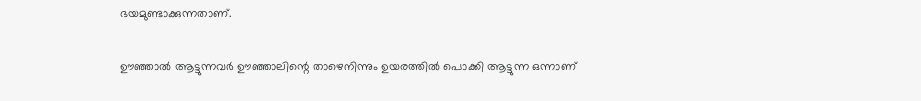ഭയമുണ്ടാക്കുന്നതാണ്.

ഊഞ്ഞാൽ ആട്ടുന്നവർ ഊഞ്ഞാലിന്റെ താഴെനിന്നും ഉയരത്തിൽ പൊക്കി ആട്ടുന്ന ഒന്നാണ്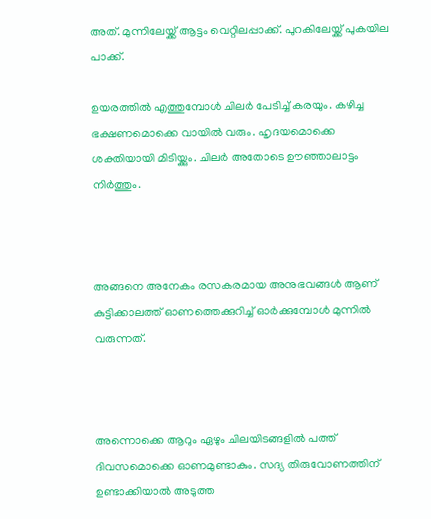അത്. മുന്നിലേയ്ക്ക് ആട്ടം വെറ്റിലപ്പാക്ക്. പുറകിലേയ്ക്ക് പുകയില പാക്ക്.

ഉയരത്തിൽ എത്തുമ്പോൾ ചിലർ പേടിച്ച് കരയും. കഴിച്ച ഭക്ഷണമൊക്കെ വായിൽ വരും. ഹൃദയമൊക്കെ ശക്തിയായി മിടിയ്ക്കും. ചിലർ അതോടെ ഊഞ്ഞാലാട്ടം നിർത്തും.



അങ്ങനെ അനേകം രസകരമായ അനുഭവങ്ങൾ ആണ് കുട്ടിക്കാലത്ത് ഓണത്തെക്കുറിച്ച് ഓർക്കുമ്പോൾ മുന്നിൽ വരുന്നത്.



അന്നൊക്കെ ആറും ഏഴും ചിലയിടങ്ങളിൽ പത്ത് ദിവസമൊക്കെ ഓണമുണ്ടാകും. സദ്യ തിരുവോണത്തിന് ഉണ്ടാക്കിയാൽ അടുത്ത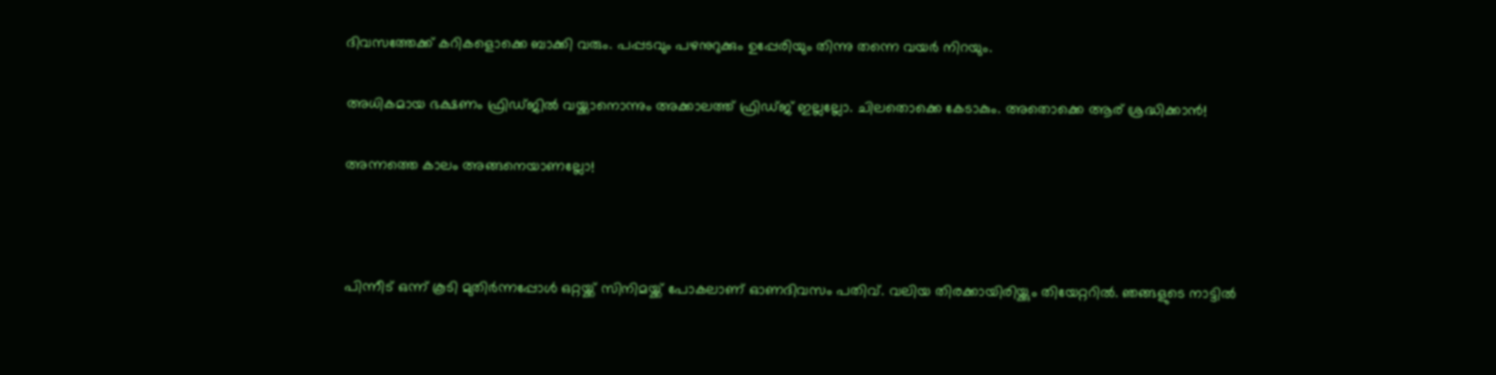ദിവസത്തേക്ക് കറികളൊക്കെ ബാക്കി വരും. പപ്പടവും പഴനുറുക്കും ഉപ്പേരിയും തിന്നു തന്നെ വയർ നിറയും.

അധികമായ ഭക്ഷണം ഫ്രിഡ്ജിൽ വയ്ക്കാനൊന്നും അക്കാലത്ത് ഫ്രിഡ്ജ് ഇല്ലല്ലോ. ചിലതൊക്കെ കേടാകും. അതൊക്കെ ആര് ശ്രദ്ധിക്കാൻ!

അന്നത്തെ കാലം അങ്ങനെയാണല്ലോ!



പിന്നീട് ഒന്ന് കൂടി മുതിർന്നപ്പോൾ ഒറ്റയ്ക്ക് സിനിമയ്ക്ക് പോകലാണ് ഓണദിവസം പതിവ്. വലിയ തിരക്കായിരിയ്ക്കും തിയേറ്ററിൽ. ഞങ്ങളുടെ നാട്ടിൽ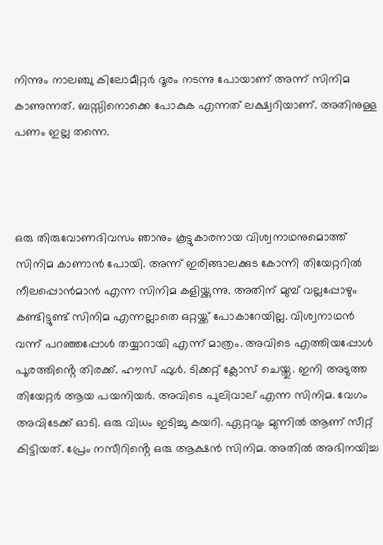നിന്നും നാലഞ്ചു കിലോമീറ്റർ ദൂരം നടന്നു പോയാണ് അന്ന് സിനിമ കാണുന്നത്. ബസ്സിനൊക്കെ പോകുക എന്നത് ലക്ഷ്വറിയാണ്. അതിനുള്ള പണം ഇല്ല തന്നെ.



ഒരു തിരുവോണദിവസം ഞാനും കൂട്ടുകാരനായ വിശ്വനാഥനുമൊത്ത് സിനിമ കാണാൻ പോയി. അന്ന് ഇരിങ്ങാലക്കുട കോന്നി തിയേറ്ററിൽ നീലപ്പൊൻമാൻ എന്ന സിനിമ കളിയ്ക്കുന്നു. അതിന് മുമ്പ് വല്ലപ്പോഴും കണ്ടിട്ടുണ്ട് സിനിമ എന്നല്ലാതെ ഒറ്റയ്ക്ക് പോകാറേയില്ല. വിശ്വനാഥൻ വന്ന് പറഞ്ഞപ്പോൾ തയ്യാറായി എന്ന് മാത്രം. അവിടെ എത്തിയപ്പോൾ പൂരത്തിൻ്റെ തിരക്ക്. ഹൗസ് ഫുൾ. ടിക്കറ്റ് ക്ലോസ് ചെയ്തു. ഇനി അടുത്ത തിയേറ്റർ ആയ പയനിയർ. അവിടെ പുലിവാല് എന്ന സിനിമ. വേഗം അവിടേക്ക് ഓടി. ഒരു വിധം ഇടിച്ചു കയറി. ഏറ്റവും മുന്നിൽ ആണ് സീറ്റ് കിട്ടിയത്. പ്രേം നസീറിൻ്റെ ഒരു ആക്ഷൻ സിനിമ. അതിൽ അഭിനയിച്ച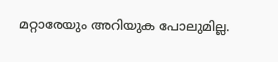മറ്റാരേയും അറിയുക പോലുമില്ല.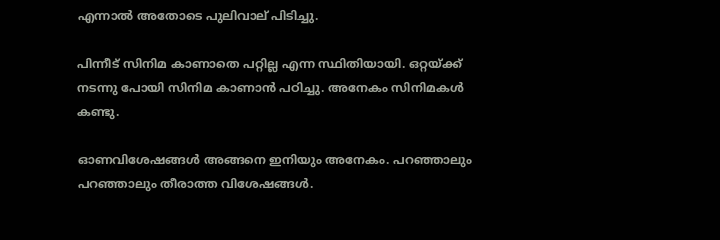എന്നാൽ അതോടെ പുലിവാല് പിടിച്ചു.

പിന്നീട് സിനിമ കാണാതെ പറ്റില്ല എന്ന സ്ഥിതിയായി. ഒറ്റയ്ക്ക് നടന്നു പോയി സിനിമ കാണാൻ പഠിച്ചു. അനേകം സിനിമകൾ കണ്ടു.

ഓണവിശേഷങ്ങൾ അങ്ങനെ ഇനിയും അനേകം. പറഞ്ഞാലും പറഞ്ഞാലും തീരാത്ത വിശേഷങ്ങൾ.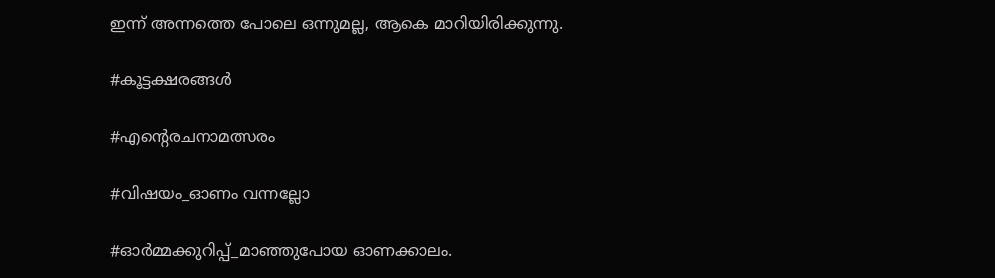ഇന്ന് അന്നത്തെ പോലെ ഒന്നുമല്ല, ആകെ മാറിയിരിക്കുന്നു.

#കൂട്ടക്ഷരങ്ങൾ

#എന്റെരചനാമത്സരം

#വിഷയം_ഓണം വന്നല്ലോ

#ഓർമ്മക്കുറിപ്പ്_മാഞ്ഞുപോയ ഓണക്കാലം.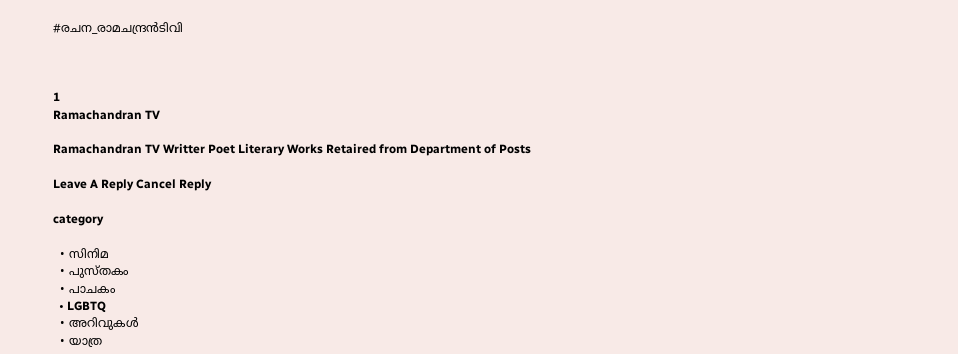#രചന_രാമചന്ദ്രൻടിവി



1
Ramachandran TV

Ramachandran TV Writter Poet Literary Works Retaired from Department of Posts

Leave A Reply Cancel Reply

category

  • സിനിമ
  • പുസ്‌തകം
  • പാചകം
  • LGBTQ
  • അറിവുകൾ
  • യാത്ര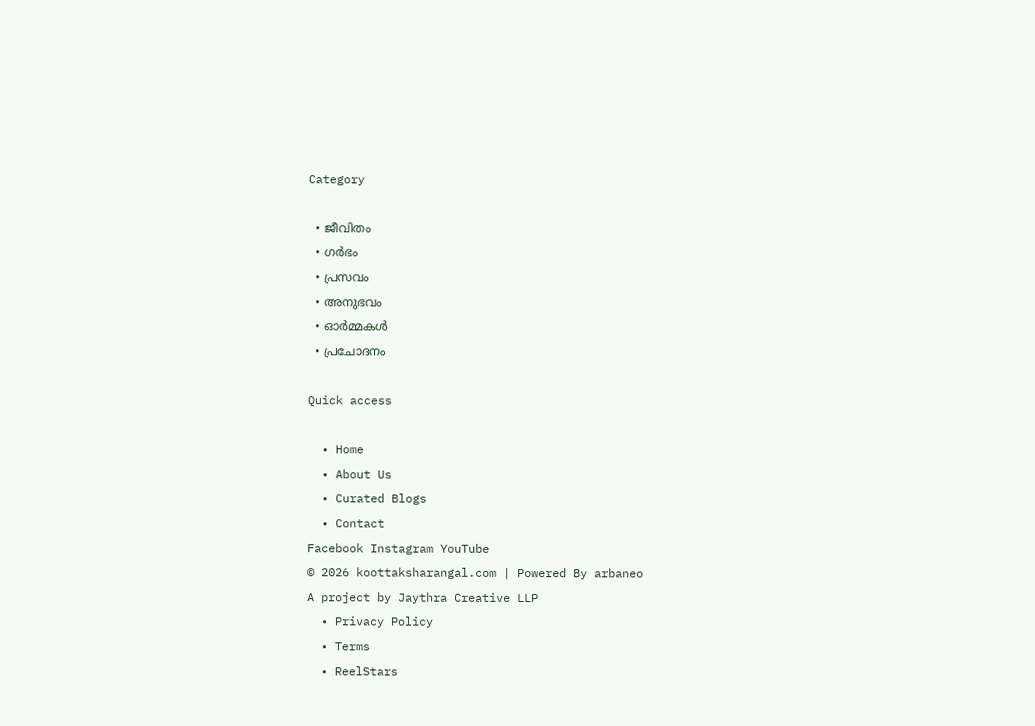Category

  • ജീവിതം
  • ഗർഭം
  • പ്രസവം
  • അനുഭവം
  • ഓർമ്മകൾ
  • പ്രചോദനം

Quick access

  • Home
  • About Us
  • Curated Blogs
  • Contact
Facebook Instagram YouTube
© 2026 koottaksharangal.com | Powered By arbaneo
A project by Jaythra Creative LLP
  • Privacy Policy
  • Terms
  • ReelStars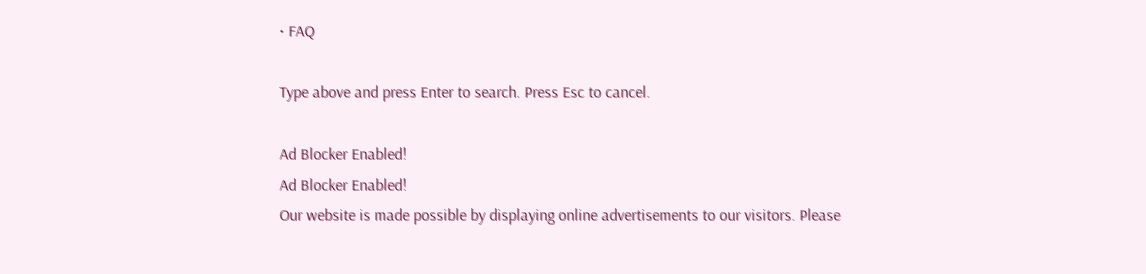• FAQ

Type above and press Enter to search. Press Esc to cancel.

Ad Blocker Enabled!
Ad Blocker Enabled!
Our website is made possible by displaying online advertisements to our visitors. Please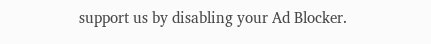support us by disabling your Ad Blocker.